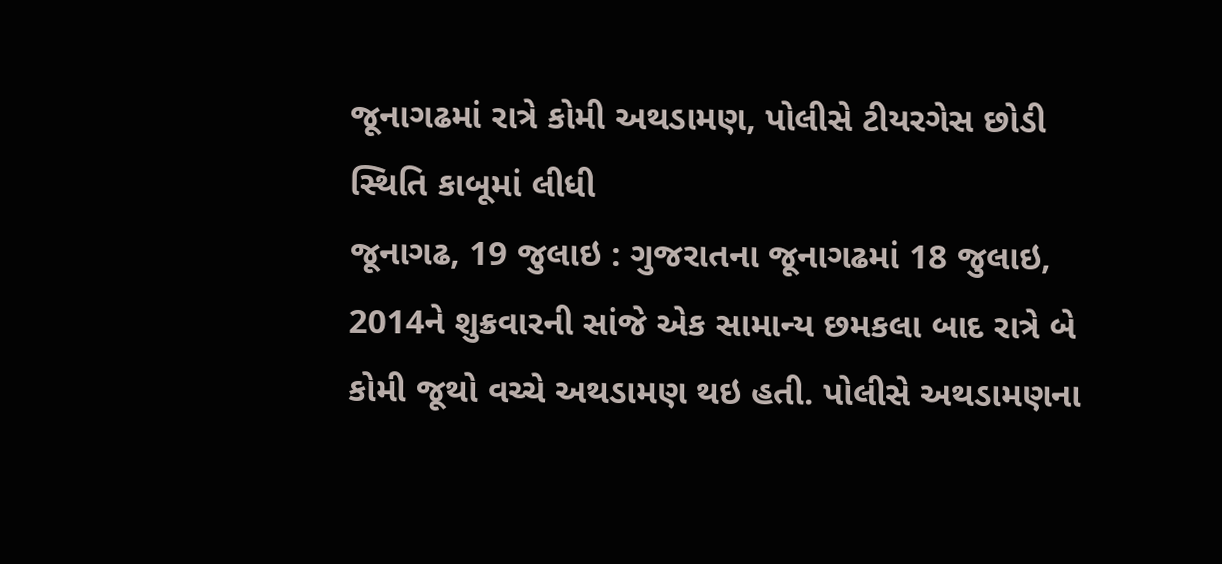જૂનાગઢમાં રાત્રે કોમી અથડામણ, પોલીસે ટીયરગેસ છોડી સ્થિતિ કાબૂમાં લીધી
જૂનાગઢ, 19 જુલાઇ : ગુજરાતના જૂનાગઢમાં 18 જુલાઇ, 2014ને શુક્રવારની સાંજે એક સામાન્ય છમકલા બાદ રાત્રે બે કોમી જૂથો વચ્ચે અથડામણ થઇ હતી. પોલીસે અથડામણના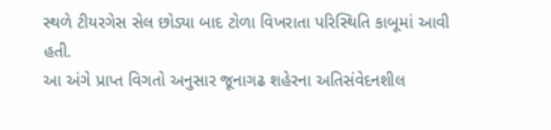સ્થળે ટીયરગેસ સેલ છોડ્યા બાદ ટોળા વિખરાતા પરિસ્થિતિ કાબૂમાં આવી હતી.
આ અંગે પ્રાપ્ત વિગતો અનુસાર જૂનાગઢ શહેરના અતિસંવેદનશીલ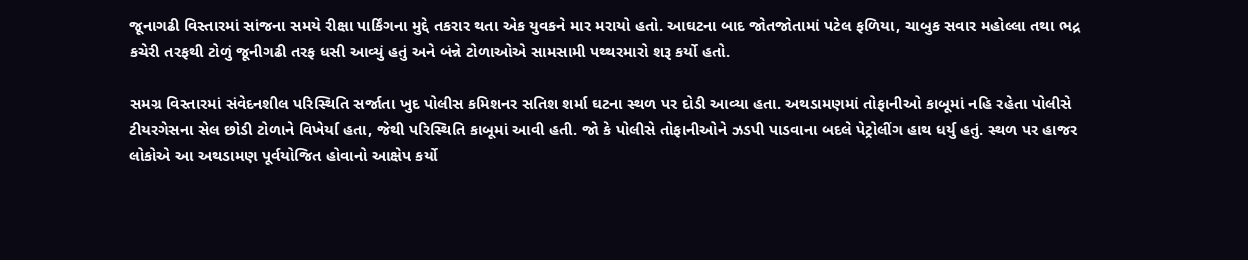જૂનાગઢી વિસ્તારમાં સાંજના સમયે રીક્ષા પાર્કિંગના મુદ્દે તકરાર થતા એક યુવકને માર મરાયો હતો. આઘટના બાદ જોતજોતામાં પટેલ ફળિયા, ચાબુક સવાર મહોલ્લા તથા ભદ્ર કચેરી તરફથી ટોળું જૂનીગઢી તરફ ધસી આવ્યું હતું અને બંન્ને ટોળાઓએ સામસામી પથ્થરમારો શરૂ કર્યો હતો.

સમગ્ર વિસ્તારમાં સંવેદનશીલ પરિસ્થિતિ સર્જાતા ખુદ પોલીસ કમિશનર સતિશ શર્મા ઘટના સ્થળ પર દોડી આવ્યા હતા. અથડામણમાં તોફાનીઓ કાબૂમાં નહિ રહેતા પોલીસે ટીયરગેસના સેલ છોડી ટોળાને વિખેર્યા હતા, જેથી પરિસ્થિતિ કાબૂમાં આવી હતી. જો કે પોલીસે તોફાનીઓને ઝડપી પાડવાના બદલે પેટ્રોલીંગ હાથ ધર્યુ હતું. સ્થળ પર હાજર લોકોએ આ અથડામણ પૂર્વયોજિત હોવાનો આક્ષેપ કર્યો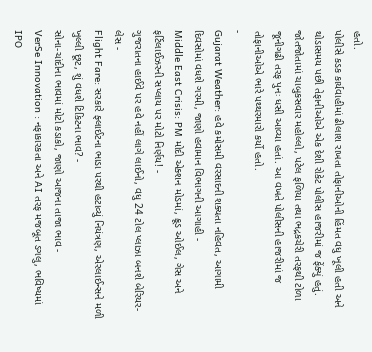હતો.
પોલીસે કડક કાર્યવાહીમાં ઢીલાશ રાખતા તોફાનીઓની હિંમત વધુ ખૂલી હતી અને થોડાસમય પછી તેફાનીઓએ એક દેશી રોકેટ પોલીસ હાજરીમાં જ ફેંક્યું હતું. જોતજોતામાં ચાબુકસવાર મહોલ્લો, પટેલ ફળિયા તથા ભદ્રકચેરી તરફથી ટોળા જૂનીગઢી તરફ પુનઃ ધસી આવ્યા હતાં. આ વખતે પોલીસની હાજરીમાં જ તોફાનીઓએ ભારે પથ્થરમારો કર્યો હતો.
-
Gujarat Weather: હવે કમોસમી વરસાદની શક્યતા નહિવત, આગામી દિવસોમાં વધશે ગરમી, જાણો હવામાન વિભાગની આગાહી -
Middle East Crisis: PM મોદી એક્શન મોડમાં, ક્રૂડ ઓઈલ, ગેસ અને ફર્ટિલાઈઝરની સપ્લાય પર મોટો નિર્ણય! -
ગુજરાતના હાઈવે પર હવે નહીં લાગે લાઈનો, વધુ 24 ટોલ પ્લાઝા બનશે બેરિયર-લેસ -
Flight Fare: સરકારે ફ્લાઈટના ભાડા પરથી હટાવ્યું નિયંત્રણ, એરલાઈન્સને મળી ખુલ્લી છૂટ, શું વધશે ટિકિટના ભાવ? -
સોના-ચાંદીના ભાવમાં મોટો કડાકો, જાણો આજના તાજા ભાવ -
VerSe Innovation : નફાકારકતા અને AI તરફ મજબૂત ડગલુ, ભવિષ્યમાં IPO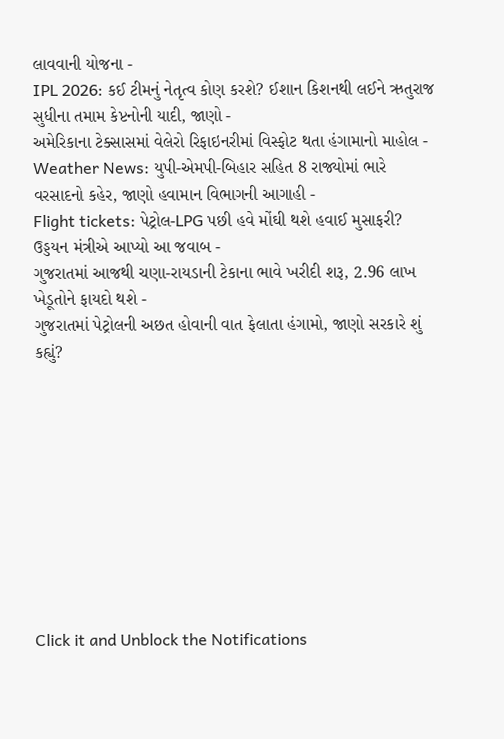લાવવાની યોજના -
IPL 2026: કઈ ટીમનું નેતૃત્વ કોણ કરશે? ઈશાન કિશનથી લઈને ઋતુરાજ સુધીના તમામ કેપ્ટનોની યાદી, જાણો -
અમેરિકાના ટેક્સાસમાં વેલેરો રિફાઇનરીમાં વિસ્ફોટ થતા હંગામાનો માહોલ -
Weather News: યુપી-એમપી-બિહાર સહિત 8 રાજ્યોમાં ભારે વરસાદનો કહેર, જાણો હવામાન વિભાગની આગાહી -
Flight tickets: પેટ્રોલ-LPG પછી હવે મોંઘી થશે હવાઈ મુસાફરી? ઉડ્ડયન મંત્રીએ આપ્યો આ જવાબ -
ગુજરાતમાં આજથી ચણા-રાયડાની ટેકાના ભાવે ખરીદી શરૂ, 2.96 લાખ ખેડૂતોને ફાયદો થશે -
ગુજરાતમાં પેટ્રોલની અછત હોવાની વાત ફેલાતા હંગામો, જાણો સરકારે શું કહ્યું?










Click it and Unblock the Notifications